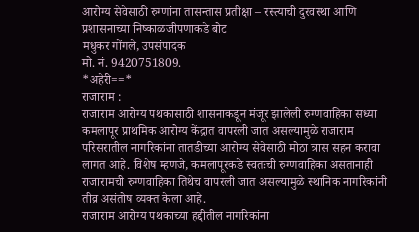आरोग्य सेवेसाठी रुग्णांना तासन्तास प्रतीक्षा – रस्त्याची दुरवस्था आणि प्रशासनाच्या निष्काळजीपणाकडे बोट
मधुकर गोंगले, उपसंपादक
मो. नं. 9420751809.
*अहेरी==*
राजाराम :
राजाराम आरोग्य पथकासाठी शासनाकडून मंजूर झालेली रुग्णवाहिका सध्या कमलापूर प्राथमिक आरोग्य केंद्रात वापरली जात असल्यामुळे राजाराम परिसरातील नागरिकांना तातडीच्या आरोग्य सेवेसाठी मोठा त्रास सहन करावा लागत आहे. विशेष म्हणजे, कमलापूरकडे स्वतःची रुग्णवाहिका असतानाही राजारामची रुग्णवाहिका तिथेच वापरली जात असल्यामुळे स्थानिक नागरिकांनी तीव्र असंतोष व्यक्त केला आहे.
राजाराम आरोग्य पथकाच्या हद्दीतील नागरिकांना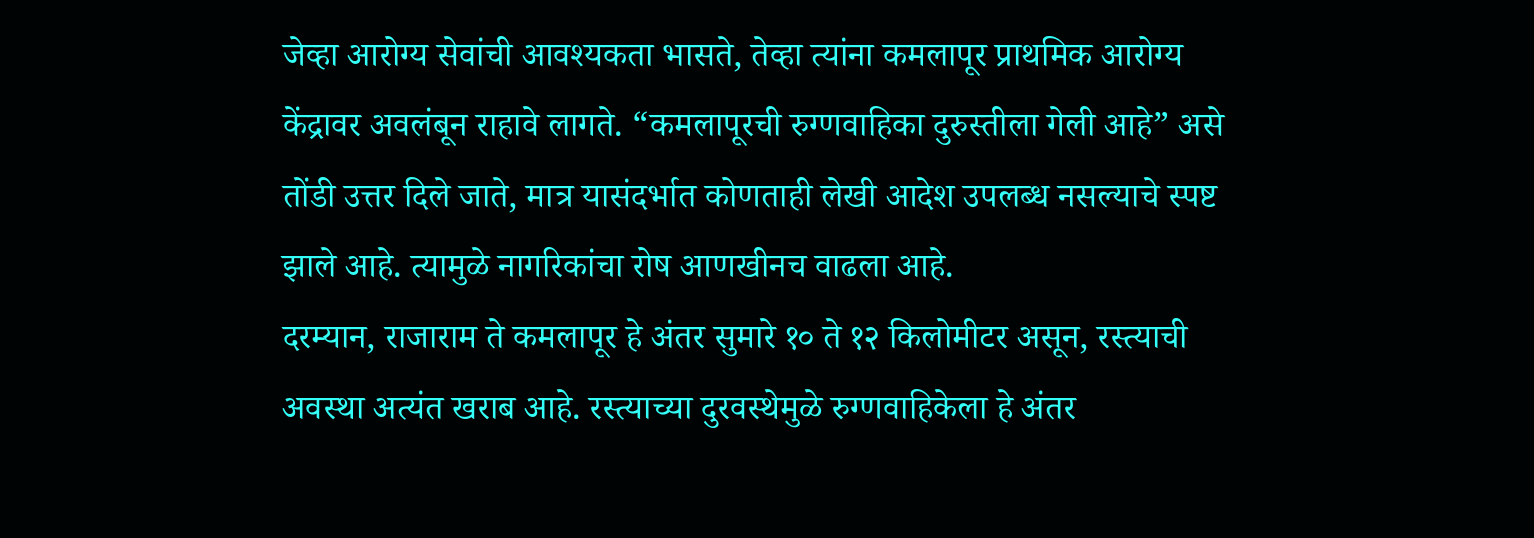जेव्हा आरोग्य सेवांची आवश्यकता भासते, तेव्हा त्यांना कमलापूर प्राथमिक आरोग्य केंद्रावर अवलंबून राहावे लागते. “कमलापूरची रुग्णवाहिका दुरुस्तीला गेली आहे” असे तोंडी उत्तर दिले जाते, मात्र यासंदर्भात कोणताही लेखी आदेश उपलब्ध नसल्याचे स्पष्ट झाले आहे. त्यामुळे नागरिकांचा रोष आणखीनच वाढला आहे.
दरम्यान, राजाराम ते कमलापूर हे अंतर सुमारे १० ते १२ किलोमीटर असून, रस्त्याची अवस्था अत्यंत खराब आहे. रस्त्याच्या दुरवस्थेमुळे रुग्णवाहिकेला हे अंतर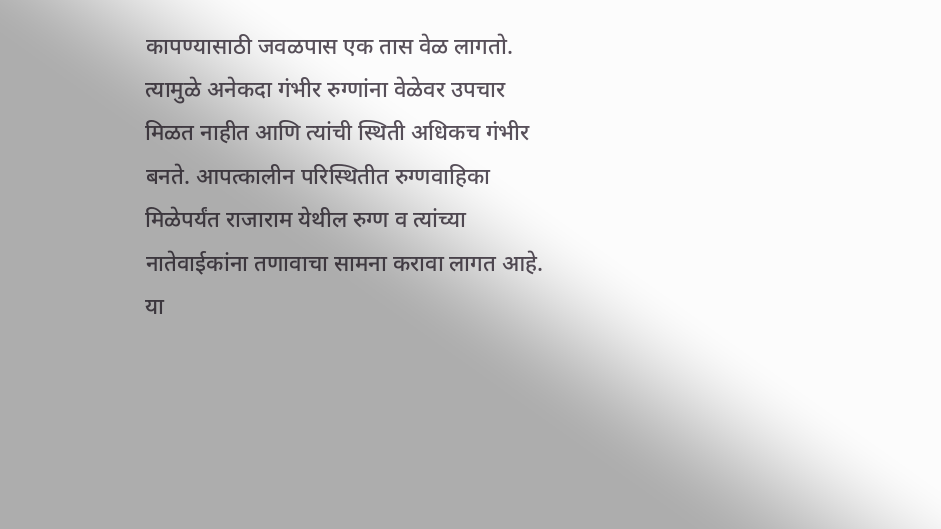कापण्यासाठी जवळपास एक तास वेळ लागतो. त्यामुळे अनेकदा गंभीर रुग्णांना वेळेवर उपचार मिळत नाहीत आणि त्यांची स्थिती अधिकच गंभीर बनते. आपत्कालीन परिस्थितीत रुग्णवाहिका मिळेपर्यंत राजाराम येथील रुग्ण व त्यांच्या नातेवाईकांना तणावाचा सामना करावा लागत आहे.
या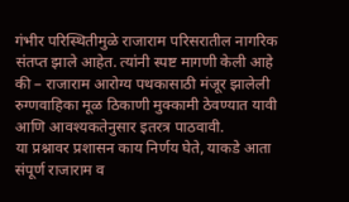गंभीर परिस्थितीमुळे राजाराम परिसरातील नागरिक संतप्त झाले आहेत. त्यांनी स्पष्ट मागणी केली आहे की – राजाराम आरोग्य पथकासाठी मंजूर झालेली रुग्णवाहिका मूळ ठिकाणी मुक्कामी ठेवण्यात यावी आणि आवश्यकतेनुसार इतरत्र पाठवावी.
या प्रश्नावर प्रशासन काय निर्णय घेते, याकडे आता संपूर्ण राजाराम व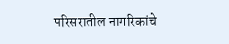परिसरातील नागरिकांचे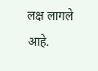लक्ष लागले आहे.